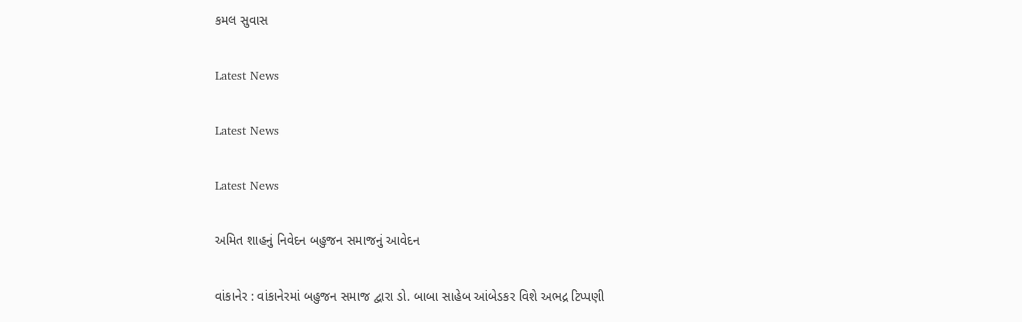કમલ સુવાસ

Latest News

Latest News

Latest News

અમિત શાહનું નિવેદન બહુજન સમાજનું આવેદન

વાંકાનેર : વાંકાનેરમાં બહુજન સમાજ દ્વારા ડો. બાબા સાહેબ આંબેડકર વિશે અભદ્ર ટિપ્પણી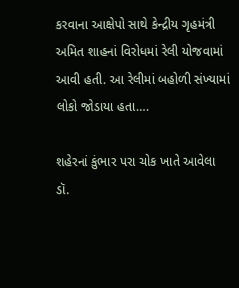કરવાના આક્ષેપો સાથે કેન્દ્રીય ગૃહમંત્રી અમિત શાહનાં વિરોધમાં રેલી યોજવામાં આવી હતી. આ રેલીમાં બહોળી સંખ્યામાં લોકો જોડાયા હતા….

શહેરનાં કુંભાર પરા ચોક ખાતે આવેલા ડૉ.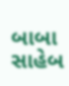બાબા સાહેબ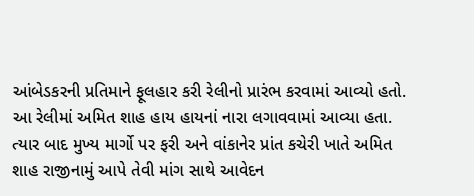આંબેડકરની પ્રતિમાને ફૂલહાર કરી રેલીનો પ્રારંભ કરવામાં આવ્યો હતો. આ રેલીમાં અમિત શાહ હાય હાયનાં નારા લગાવવામાં આવ્યા હતા. ત્યાર બાદ મુખ્ય માર્ગો પર ફરી અને વાંકાનેર પ્રાંત કચેરી ખાતે અમિત શાહ રાજીનામું આપે તેવી માંગ સાથે આવેદન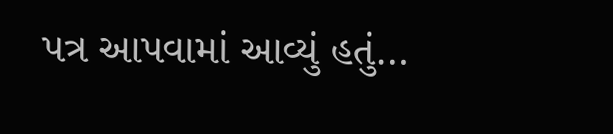પત્ર આપવામાં આવ્યું હતું…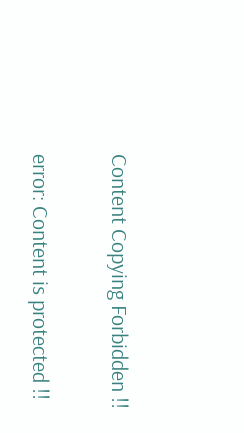Content Copying Forbidden !!

error: Content is protected !!